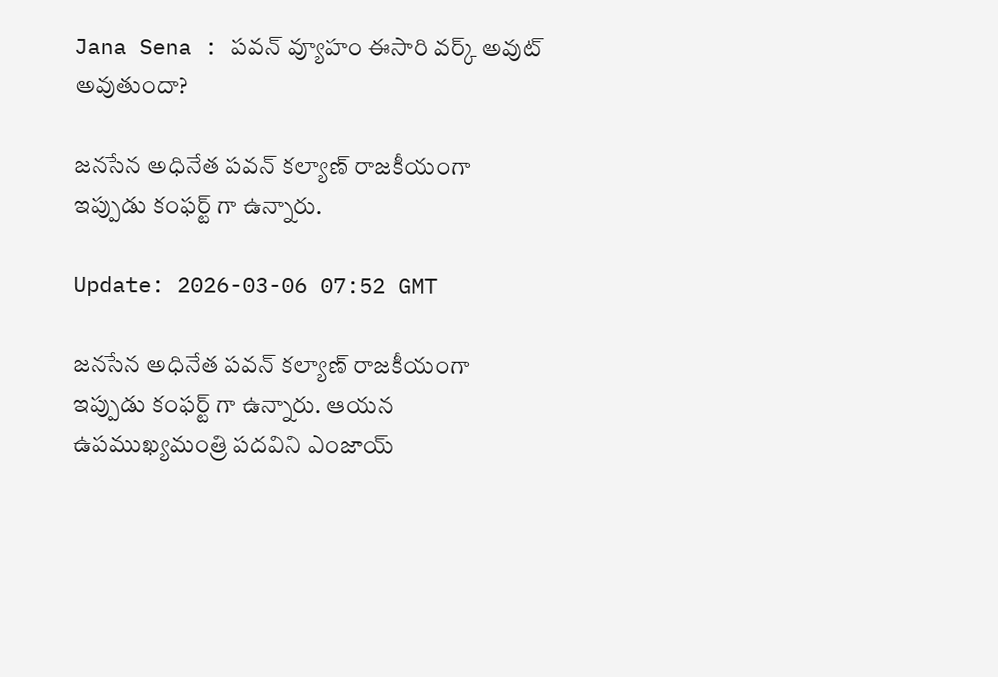Jana Sena : పవన్ వ్యూహం ఈసారి వర్క్ అవుట్ అవుతుందా?

జనసేన అధినేత పవన్ కల్యాణ్ రాజకీయంగా ఇప్పుడు కంఫర్ట్ గా ఉన్నారు.

Update: 2026-03-06 07:52 GMT

జనసేన అధినేత పవన్ కల్యాణ్ రాజకీయంగా ఇప్పుడు కంఫర్ట్ గా ఉన్నారు. ఆయన ఉపముఖ్యమంత్రి పదవిని ఎంజాయ్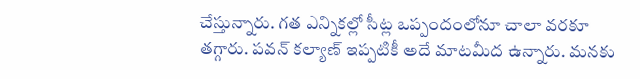చేస్తున్నారు. గత ఎన్నికల్లో సీట్ల ఒప్పందంలోనూ చాలా వరకూ తగ్గారు. పవన్ కల్యాణ్ ఇప్పటికీ అదే మాటమీద ఉన్నారు. మనకు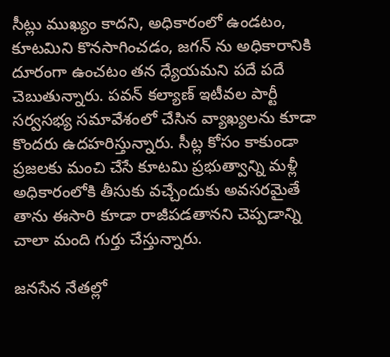సీట్లు ముఖ్యం కాదని, అధికారంలో ఉండటం, కూటమిని కొనసాగించడం, జగన్ ను అధికారానికి దూరంగా ఉంచటం తన ధ్యేయమని పదే పదే చెబుతున్నారు. పవన్ కల్యాణ్ ఇటీవల పార్టీ సర్వసభ్య సమావేశంలో చేసిన వ్యాఖ్యలను కూడా కొందరు ఉదహరిస్తున్నారు. సీట్ల కోసం కాకుండా ప్రజలకు మంచి చేసే కూటమి ప్రభుత్వాన్ని మళ్లీ అధికారంలోకి తీసుకు వచ్చేందుకు అవసరమైతే తాను ఈసారి కూడా రాజీపడతానని చెప్పడాన్ని చాలా మంది గుర్తు చేస్తున్నారు.

జనసేన నేతల్లో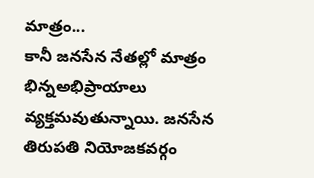మాత్రం...
కానీ జనసేన నేతల్లో మాత్రం భిన్నఅభిప్రాయాలు వ్యక్తమవుతున్నాయి. జనసేన తిరుపతి నియోజకవర్గం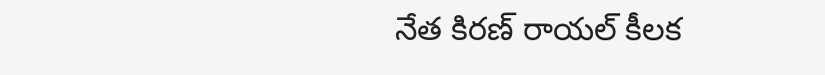నేత కిరణ్ రాయల్ కీలక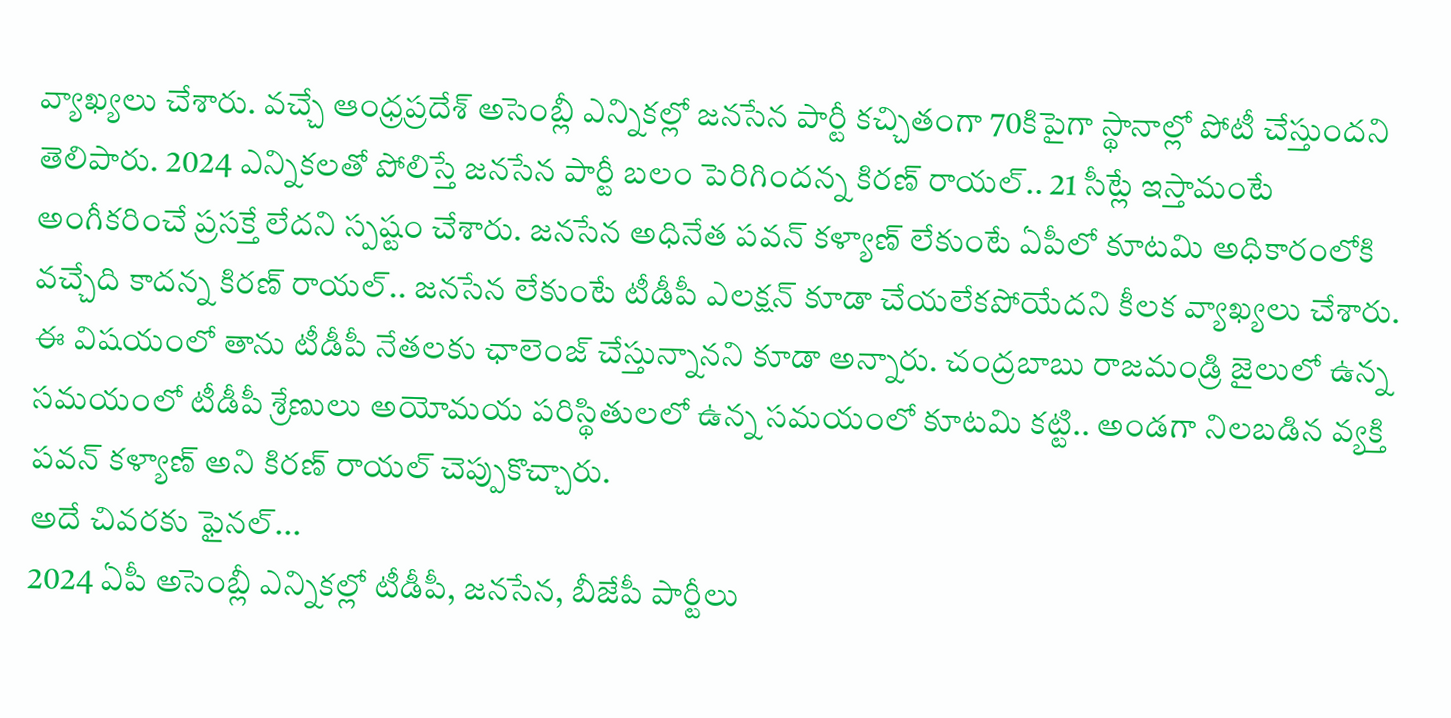వ్యాఖ్యలు చేశారు. వచ్చే ఆంధ్రప్రదేశ్ అసెంబ్లీ ఎన్నికల్లో జనసేన పార్టీ కచ్చితంగా 70కిపైగా స్థానాల్లో పోటీ చేస్తుందని తెలిపారు. 2024 ఎన్నికలతో పోలిస్తే జనసేన పార్టీ బలం పెరిగిందన్న కిరణ్ రాయల్.. 21 సీట్లే ఇస్తామంటే అంగీకరించే ప్రసక్తే లేదని స్పష్టం చేశారు. జనసేన అధినేత పవన్ కళ్యాణ్ లేకుంటే ఏపీలో కూటమి అధికారంలోకి వచ్చేది కాదన్న కిరణ్ రాయల్.. జనసేన లేకుంటే టీడీపీ ఎలక్షన్ కూడా చేయలేకపోయేదని కీలక వ్యాఖ్యలు చేశారు. ఈ విషయంలో తాను టీడీపీ నేతలకు ఛాలెంజ్ చేస్తున్నానని కూడా అన్నారు. చంద్రబాబు రాజమండ్రి జైలులో ఉన్న సమయంలో టీడీపీ శ్రేణులు అయోమయ పరిస్థితులలో ఉన్న సమయంలో కూటమి కట్టి.. అండగా నిలబడిన వ్యక్తి పవన్ కళ్యాణ్ అని కిరణ్ రాయల్ చెప్పుకొచ్చారు.
అదే చివరకు ఫైనల్...
2024 ఏపీ అసెంబ్లీ ఎన్నికల్లో టీడీపీ, జనసేన, బీజేపీ పార్టీలు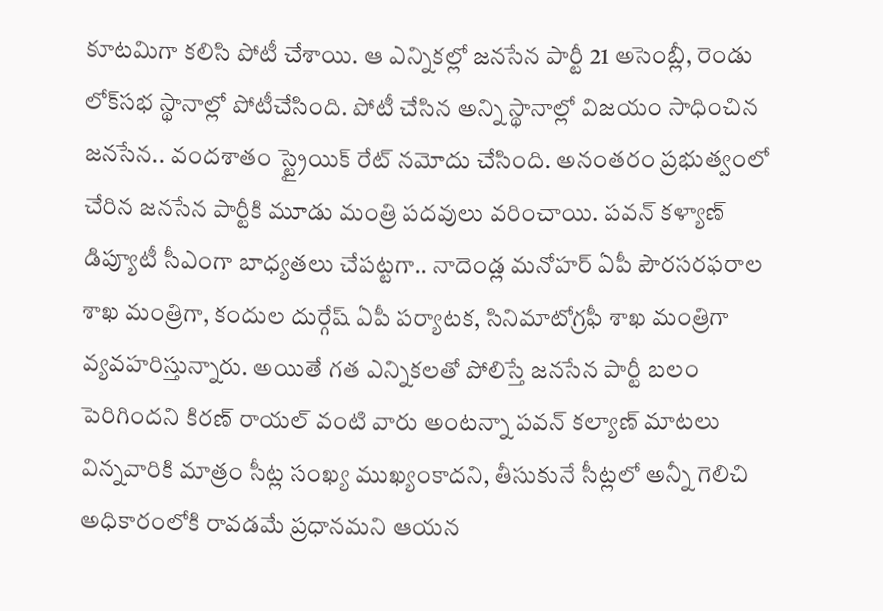కూటమిగా కలిసి పోటీ చేశాయి. ఆ ఎన్నికల్లో జనసేన పార్టీ 21 అసెంబ్లీ, రెండు లోక్‌సభ స్థానాల్లో పోటీచేసింది. పోటీ చేసిన అన్ని స్థానాల్లో విజయం సాధించిన జనసేన.. వందశాతం స్ట్రైయిక్ రేట్ నమోదు చేసింది. అనంతరం ప్రభుత్వంలో చేరిన జనసేన పార్టీకి మూడు మంత్రి పదవులు వరించాయి. పవన్ కళ్యాణ్ డిప్యూటీ సీఎంగా బాధ్యతలు చేపట్టగా.. నాదెండ్ల మనోహర్ ఏపీ పౌరసరఫరాల శాఖ మంత్రిగా, కందుల దుర్గేష్ ఏపీ పర్యాటక, సినిమాటోగ్రఫీ శాఖ మంత్రిగా వ్యవహరిస్తున్నారు. అయితే గత ఎన్నికలతో పోలిస్తే జనసేన పార్టీ బలం పెరిగిందని కిరణ్ రాయల్ వంటి వారు అంటన్నా పవన్ కల్యాణ్ మాటలు విన్నవారికి మాత్రం సీట్ల సంఖ్య ముఖ్యంకాదని, తీసుకునే సీట్లలో అన్నీ గెలిచి అధికారంలోకి రావడమే ప్రధానమని ఆయన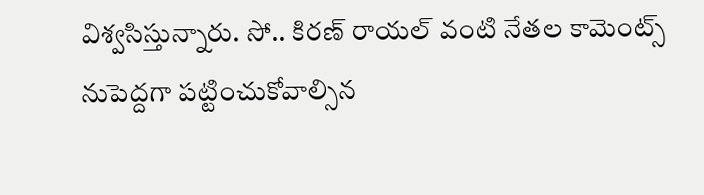విశ్వసిస్తున్నారు. సో.. కిరణ్ రాయల్ వంటి నేతల కామెంట్స్ నుపెద్దగా పట్టించుకోవాల్సిన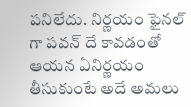పనిలేదు. నిర్ణయం ఫైనల్ గా పవన్ దే కావడంతో ఆయన ఏనిర్ణయం తీసుకుంటే అదే అమలు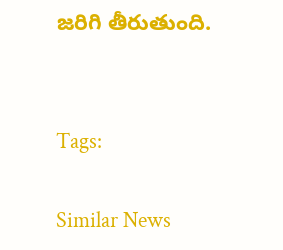జరిగి తీరుతుంది.


Tags:

Similar News